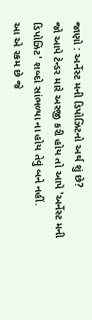જાણો : અર્નેસ્ટ મની ડિપોઝિટનો અર્થ શું છે?
જો આપે ટેન્ડર મારે અરજી કરી હોય તો આપે 'અર્નેસ્ટ મની ડિપોઝિટ' શબ્દો સાંભળ્યા ના હોય તેવું બને નહીં.
આ એ રકમ છે જે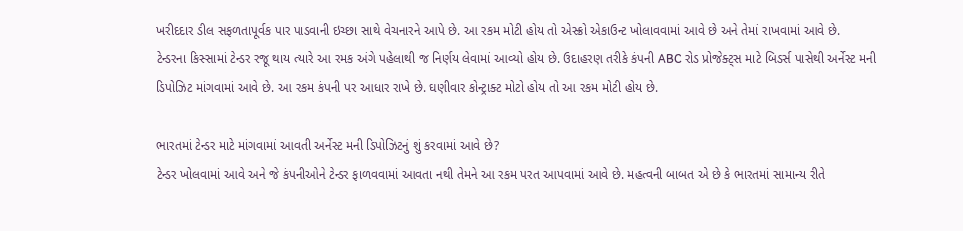ખરીદદાર ડીલ સફળતાપૂર્વક પાર પાડવાની ઇચ્છા સાથે વેચનારને આપે છે. આ રકમ મોટી હોય તો એસ્ક્રો એકાઉન્ટ ખોલાવવામાં આવે છે અને તેમાં રાખવામાં આવે છે.
ટેન્ડરના કિસ્સામાં ટેન્ડર રજૂ થાય ત્યારે આ રમક અંગે પહેલાથી જ નિર્ણય લેવામાં આવ્યો હોય છે. ઉદાહરણ તરીકે કંપની ABC રોડ પ્રોજેક્ટ્સ માટે બિડર્સ પાસેથી અર્નેસ્ટ મની ડિપોઝિટ માંગવામાં આવે છે. આ રકમ કંપની પર આધાર રાખે છે. ઘણીવાર કોન્ટ્રાક્ટ મોટો હોય તો આ રકમ મોટી હોય છે.

ભારતમાં ટેન્ડર માટે માંગવામાં આવતી અર્નેસ્ટ મની ડિપોઝિટનું શું કરવામાં આવે છે?
ટેન્ડર ખોલવામાં આવે અને જે કંપનીઓને ટેન્ડર ફાળવવામાં આવતા નથી તેમને આ રકમ પરત આપવામાં આવે છે. મહત્વની બાબત એ છે કે ભારતમાં સામાન્ય રીતે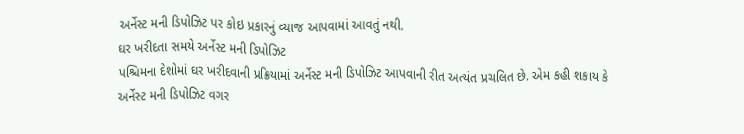અર્નેસ્ટ મની ડિપોઝિટ પર કોઇ પ્રકારનું વ્યાજ આપવામાં આવતું નથી.
ઘર ખરીદતા સમયે અર્નેસ્ટ મની ડિપોઝિટ
પશ્ચિમના દેશોમાં ઘર ખરીદવાની પ્રક્રિયામાં અર્નેસ્ટ મની ડિપોઝિટ આપવાની રીત અત્યંત પ્રચલિત છે. એમ કહી શકાય કે અર્નેસ્ટ મની ડિપોઝિટ વગર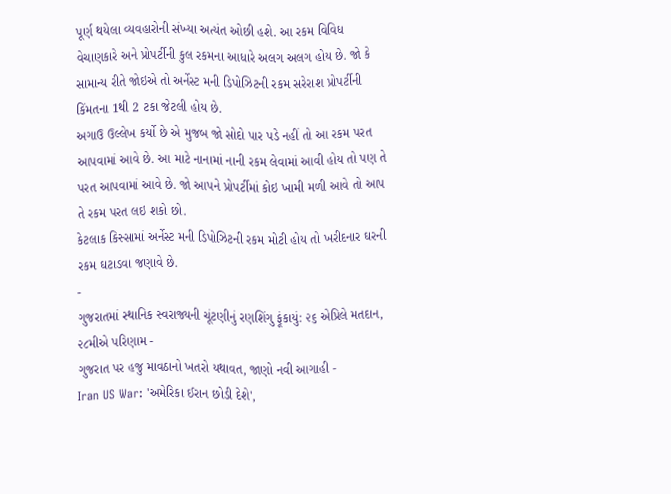પૂર્ણ થયેલા વ્યવહારોની સંખ્યા અત્યંત ઓછી હશે. આ રકમ વિવિધ વેચાણકારે અને પ્રોપર્ટીની કુલ રકમના આધારે અલગ અલગ હોય છે. જો કે સામાન્ય રીતે જોઇએ તો અર્નેસ્ટ મની ડિપોઝિટની રકમ સરેરાશ પ્રોપર્ટીની કિંમતના 1થી 2 ટકા જેટલી હોય છે.
અગાઉ ઉલ્લેખ કર્યો છે એ મુજબ જો સોદો પાર પડે નહીં તો આ રકમ પરત આપવામાં આવે છે. આ માટે નાનામાં નાની રકમ લેવામાં આવી હોય તો પણ તે પરત આપવામાં આવે છે. જો આપને પ્રોપર્ટીમાં કોઇ ખામી મળી આવે તો આપ તે રકમ પરત લઇ શકો છો.
કેટલાક કિસ્સામાં અર્નેસ્ટ મની ડિપોઝિટની રકમ મોટી હોય તો ખરીદનાર ઘરની રકમ ઘટાડવા જણાવે છે.
-
ગુજરાતમાં સ્થાનિક સ્વરાજ્યની ચૂંટણીનું રણશિંગુ ફૂંકાયું: ૨૬ એપ્રિલે મતદાન, ૨૮મીએ પરિણામ -
ગુજરાત પર હજુ માવઠાનો ખતરો યથાવત, જાણો નવી આગાહી -
Iran US War: 'અમેરિકા ઈરાન છોડી દેશે',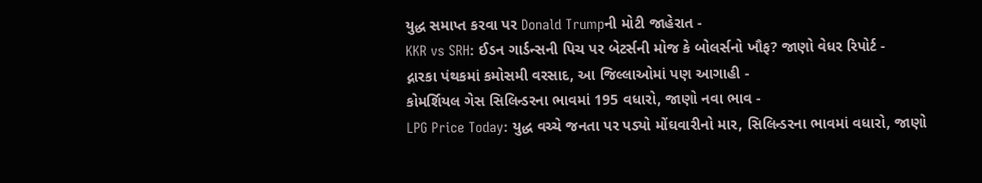યુદ્ધ સમાપ્ત કરવા પર Donald Trumpની મોટી જાહેરાત -
KKR vs SRH: ઈડન ગાર્ડન્સની પિચ પર બેટર્સની મોજ કે બોલર્સનો ખૌફ? જાણો વેધર રિપોર્ટ -
દ્નારકા પંથકમાં કમોસમી વરસાદ, આ જિલ્લાઓમાં પણ આગાહી -
કોમર્શિયલ ગેસ સિલિન્ડરના ભાવમાં 195 વધારો, જાણો નવા ભાવ -
LPG Price Today: યુદ્ધ વચ્ચે જનતા પર પડ્યો મોંઘવારીનો માર, સિલિન્ડરના ભાવમાં વધારો, જાણો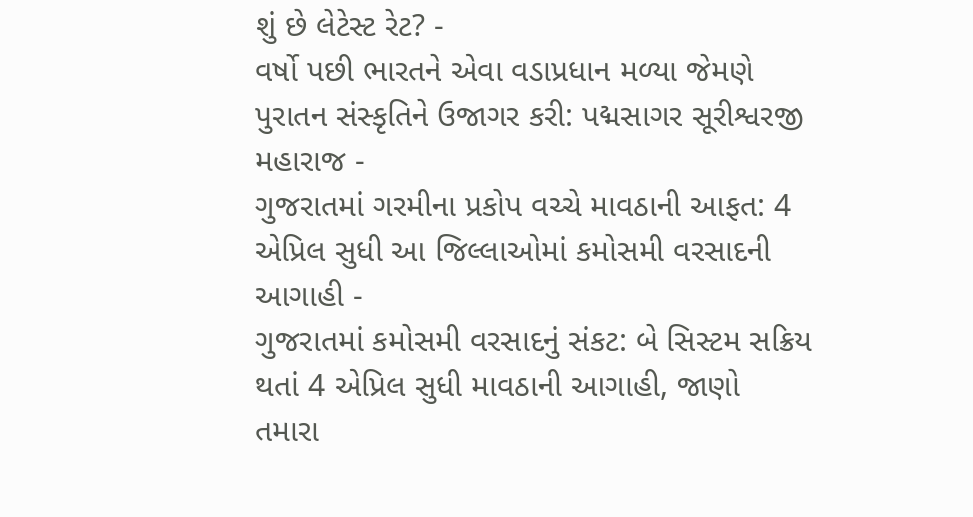શું છે લેટેસ્ટ રેટ? -
વર્ષો પછી ભારતને એવા વડાપ્રધાન મળ્યા જેમણે પુરાતન સંસ્કૃતિને ઉજાગર કરી: પદ્મસાગર સૂરીશ્વરજી મહારાજ -
ગુજરાતમાં ગરમીના પ્રકોપ વચ્ચે માવઠાની આફત: 4 એપ્રિલ સુધી આ જિલ્લાઓમાં કમોસમી વરસાદની આગાહી -
ગુજરાતમાં કમોસમી વરસાદનું સંકટ: બે સિસ્ટમ સક્રિય થતાં 4 એપ્રિલ સુધી માવઠાની આગાહી, જાણો તમારા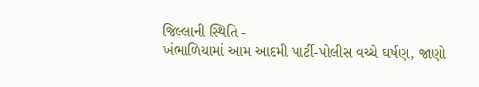જિલ્લાની સ્થિતિ -
ખંભાળિયામાં આમ આદમી પાર્ટી-પોલીસ વચ્ચે ઘર્ષણ, જાણો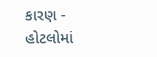કારણ -
હોટલોમાં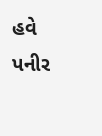હવે પનીર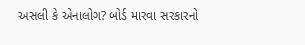અસલી કે એનાલોગ? બોર્ડ મારવા સરકારનો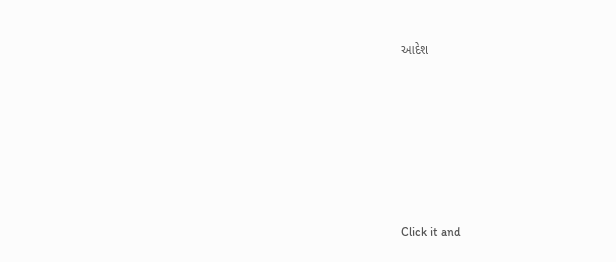આદેશ












Click it and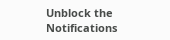Unblock the Notifications